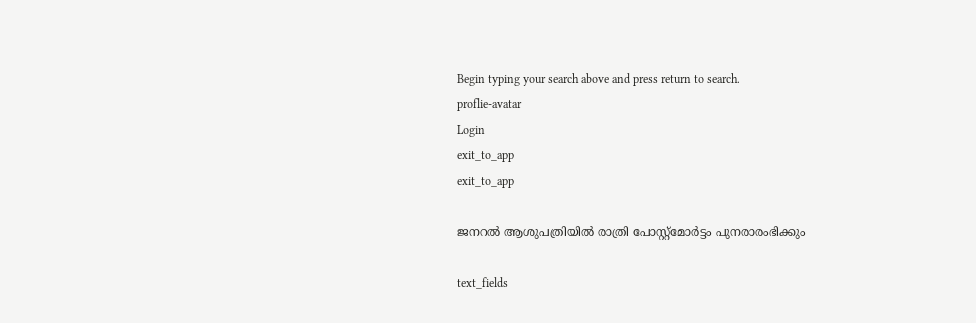Begin typing your search above and press return to search.
proflie-avatar
Login
exit_to_app
exit_to_app

ജനറൽ ആശുപത്രിയിൽ രാത്രി പോസ്റ്റ്മോർട്ടം പുനരാരംഭിക്കും

text_fields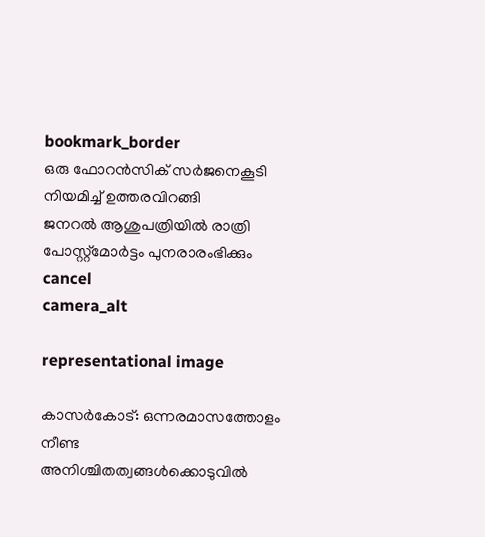bookmark_border
ഒരു ഫോറൻസിക് സർജനെകൂടി നിയമിച്ച് ഉത്തരവിറങ്ങി
ജനറൽ ആശുപത്രിയിൽ രാത്രി പോസ്റ്റ്മോർട്ടം പുനരാരംഭിക്കും
cancel
camera_alt

representational image

കാസർകോട്: ഒന്നരമാസത്തോളം നീണ്ട അനിശ്ചിതത്വങ്ങൾക്കൊടുവിൽ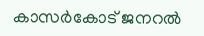കാസർകോട് ജനറൽ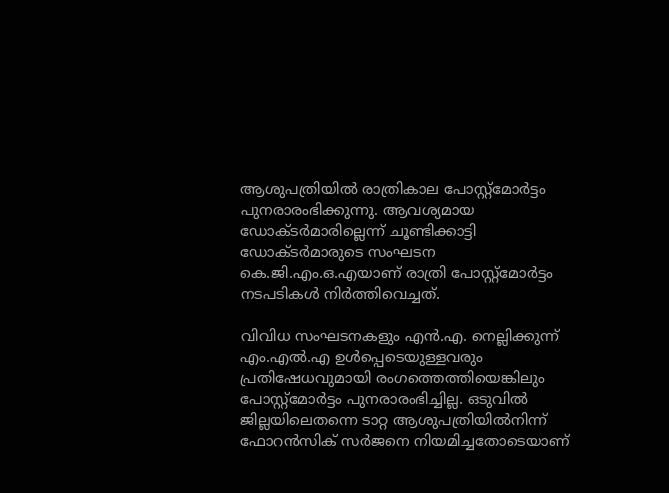ആശുപത്രിയിൽ രാത്രികാല പോസ്റ്റ്മോർട്ടം പുനരാരംഭിക്കുന്നു. ആവശ്യമായ ഡോക്ടർമാരില്ലെന്ന് ചൂണ്ടിക്കാട്ടി ഡോക്ടർമാരുടെ സംഘടന കെ.ജി.എം.ഒ.എയാണ് രാത്രി പോസ്റ്റ്മോർട്ടം നടപടികൾ നിർത്തിവെച്ചത്.

വിവിധ സംഘടനകളും എൻ.എ. നെല്ലിക്കുന്ന് എം.എൽ.എ ഉൾപ്പെടെയുള്ളവരും പ്രതിഷേധവുമായി രംഗത്തെത്തിയെങ്കിലും പോസ്റ്റ്മോർട്ടം പുനരാരംഭിച്ചില്ല. ഒടുവിൽ ജില്ലയിലെതന്നെ ടാറ്റ ആശുപത്രിയിൽനിന്ന് ഫോറൻസിക് സർജനെ നിയമിച്ചതോടെയാണ്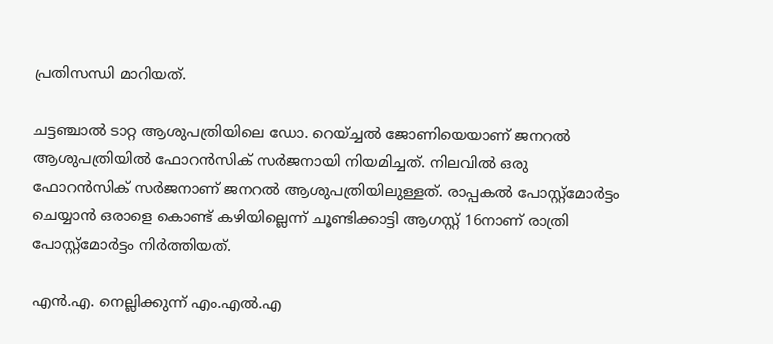പ്രതിസന്ധി മാറിയത്.

ചട്ടഞ്ചാൽ ടാറ്റ ആശുപത്രിയിലെ ഡോ. റെയ്ച്ചൽ ജോണിയെയാണ് ജനറൽ ആശുപത്രിയിൽ ഫോറൻസിക് സർജനായി നിയമിച്ചത്. നിലവിൽ ഒരു ഫോറൻസിക് സർജനാണ് ജനറൽ ആശുപത്രിയിലുള്ളത്. രാപ്പകൽ പോസ്റ്റ്മോർട്ടം ചെയ്യാൻ ഒരാളെ കൊണ്ട് കഴിയില്ലെന്ന് ചൂണ്ടിക്കാട്ടി ആഗസ്റ്റ് 16നാണ് രാത്രി പോസ്റ്റ്മോർട്ടം നിർത്തിയത്.

എൻ.എ. നെല്ലിക്കുന്ന് എം.എൽ.എ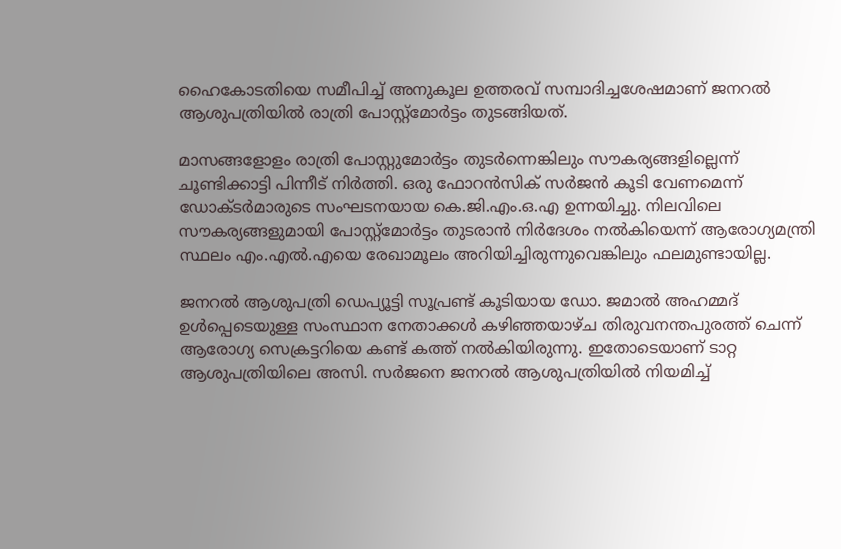ഹൈകോടതിയെ സമീപിച്ച് അനുകൂല ഉത്തരവ് സമ്പാദിച്ചശേഷമാണ് ജനറൽ ആശുപത്രിയിൽ രാത്രി പോസ്റ്റ്മോർട്ടം തുടങ്ങിയത്.

മാസങ്ങളോളം രാത്രി പോസ്റ്റുമോർട്ടം തുടർന്നെങ്കിലും സൗകര്യങ്ങളില്ലെന്ന് ചൂണ്ടിക്കാട്ടി പിന്നീട് നിർത്തി. ഒരു ഫോറൻസിക് സർജൻ കൂടി വേണമെന്ന് ഡോക്ടർമാരുടെ സംഘടനയായ കെ.ജി.എം.ഒ.എ ഉന്നയിച്ചു. നിലവിലെ സൗകര്യങ്ങളുമായി പോസ്റ്റ്മോർട്ടം തുടരാൻ നിർദേശം നൽകിയെന്ന് ആരോഗ്യമന്ത്രി സ്ഥലം എം.എൽ.എയെ രേഖാമൂലം അറിയിച്ചിരുന്നുവെങ്കിലും ഫലമുണ്ടായില്ല.

ജനറൽ ആശുപത്രി ഡെപ്യൂട്ടി സൂപ്രണ്ട് കൂടിയായ ഡോ. ജമാൽ അഹമ്മദ് ഉൾപ്പെടെയുള്ള സംസ്ഥാന നേതാക്കൾ കഴിഞ്ഞയാഴ്ച തിരുവനന്തപുരത്ത് ചെന്ന് ആരോഗ്യ സെക്രട്ടറിയെ കണ്ട് കത്ത് നൽകിയിരുന്നു. ഇതോടെയാണ് ടാറ്റ ആശുപത്രിയിലെ അസി. സർജനെ ജനറൽ ആശുപത്രിയിൽ നിയമിച്ച്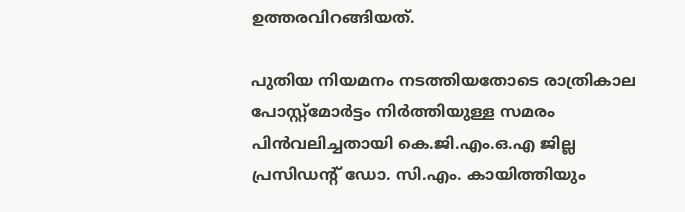ഉത്തരവിറങ്ങിയത്.

പുതിയ നിയമനം നടത്തിയതോടെ രാത്രികാല പോസ്റ്റ്മോർട്ടം നിർത്തിയുള്ള സമരം പിൻവലിച്ചതായി കെ.ജി.എം.ഒ.എ ജില്ല പ്രസിഡന്റ് ഡോ. സി.എം. കായിത്തിയും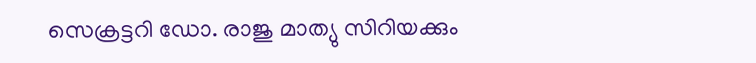സെക്രട്ടറി ഡോ. രാജു മാത്യു സിറിയക്കും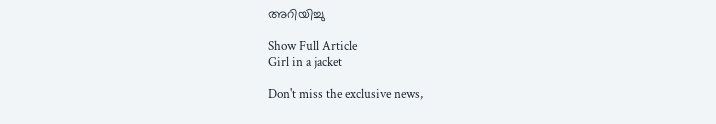അറിയിച്ചു

Show Full Article
Girl in a jacket

Don't miss the exclusive news,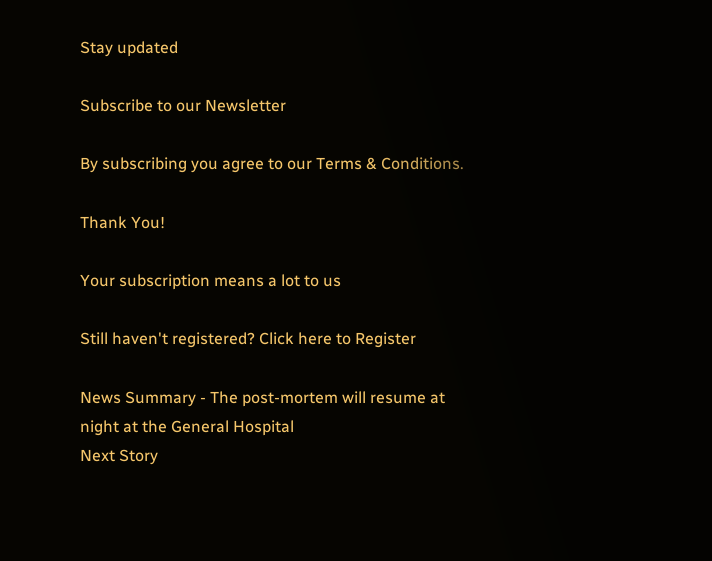Stay updated

Subscribe to our Newsletter

By subscribing you agree to our Terms & Conditions.

Thank You!

Your subscription means a lot to us

Still haven't registered? Click here to Register

News Summary - The post-mortem will resume at night at the General Hospital
Next Story